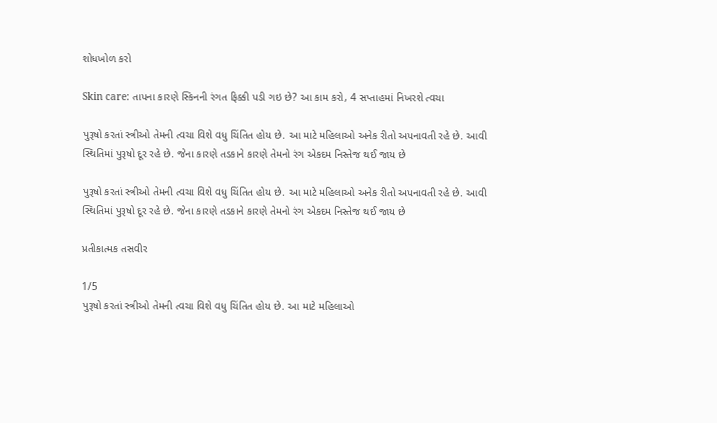શોધખોળ કરો

Skin care: તાપના કારણે સ્કિનની રંગત ફિક્કી પડી ગઇ છે? આ કામ કરો, 4 સપ્તાહમાં નિખરશે ત્વચા

પુરૂષો કરતાં સ્ત્રીઓ તેમની ત્વચા વિશે વધુ ચિંતિત હોય છે. આ માટે મહિલાઓ અનેક રીતો અપનાવતી રહે છે. આવી સ્થિતિમાં પુરૂષો દૂર રહે છે. જેના કારણે તડકાને કારણે તેમનો રંગ એકદમ નિસ્તેજ થઈ જાય છે

પુરૂષો કરતાં સ્ત્રીઓ તેમની ત્વચા વિશે વધુ ચિંતિત હોય છે. આ માટે મહિલાઓ અનેક રીતો અપનાવતી રહે છે. આવી સ્થિતિમાં પુરૂષો દૂર રહે છે. જેના કારણે તડકાને કારણે તેમનો રંગ એકદમ નિસ્તેજ થઈ જાય છે

પ્રતીકાત્મક તસવીર

1/5
પુરૂષો કરતાં સ્ત્રીઓ તેમની ત્વચા વિશે વધુ ચિંતિત હોય છે. આ માટે મહિલાઓ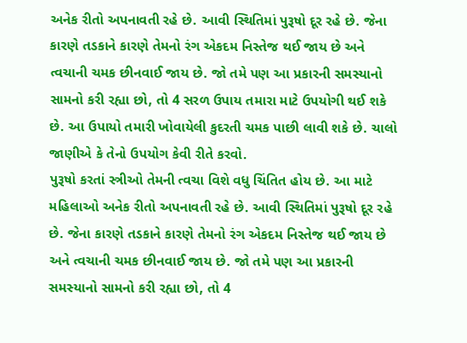અનેક રીતો અપનાવતી રહે છે. આવી સ્થિતિમાં પુરૂષો દૂર રહે છે. જેના કારણે તડકાને કારણે તેમનો રંગ એકદમ નિસ્તેજ થઈ જાય છે અને ત્વચાની ચમક છીનવાઈ જાય છે. જો તમે પણ આ પ્રકારની સમસ્યાનો સામનો કરી રહ્યા છો, તો 4 સરળ ઉપાય તમારા માટે ઉપયોગી થઈ શકે છે. આ ઉપાયો તમારી ખોવાયેલી કુદરતી ચમક પાછી લાવી શકે છે. ચાલો જાણીએ કે તેનો ઉપયોગ કેવી રીતે કરવો.
પુરૂષો કરતાં સ્ત્રીઓ તેમની ત્વચા વિશે વધુ ચિંતિત હોય છે. આ માટે મહિલાઓ અનેક રીતો અપનાવતી રહે છે. આવી સ્થિતિમાં પુરૂષો દૂર રહે છે. જેના કારણે તડકાને કારણે તેમનો રંગ એકદમ નિસ્તેજ થઈ જાય છે અને ત્વચાની ચમક છીનવાઈ જાય છે. જો તમે પણ આ પ્રકારની સમસ્યાનો સામનો કરી રહ્યા છો, તો 4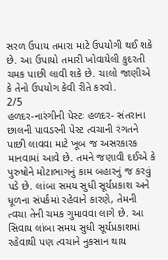સરળ ઉપાય તમારા માટે ઉપયોગી થઈ શકે છે. આ ઉપાયો તમારી ખોવાયેલી કુદરતી ચમક પાછી લાવી શકે છે. ચાલો જાણીએ કે તેનો ઉપયોગ કેવી રીતે કરવો.
2/5
હળદર-નારંગીની પેસ્ટઃ હળદર- સંતરાના છાલની પાવડરની પેસ્ટ ત્વચાની રંગતને પાછી લાવવા માટે ખૂબ જ અસરકારક માનવામાં આવે છે. તમને જણાવી દઈએ કે પુરુષોને મોટાભાગનું કામ બહારનું જ કરવું પડે છે. લાંબા સમય સુધી સૂર્યપ્રકાશ અને ધૂળના સંપર્કમાં રહેવાને કારણે, તેમની ત્વચા તેની ચમક ગુમાવવા લાગે છે. આ સિવાય લાંબા સમય સુધી સૂર્યપ્રકાશમાં રહેવાથી પણ ત્વચાને નુકસાન થાય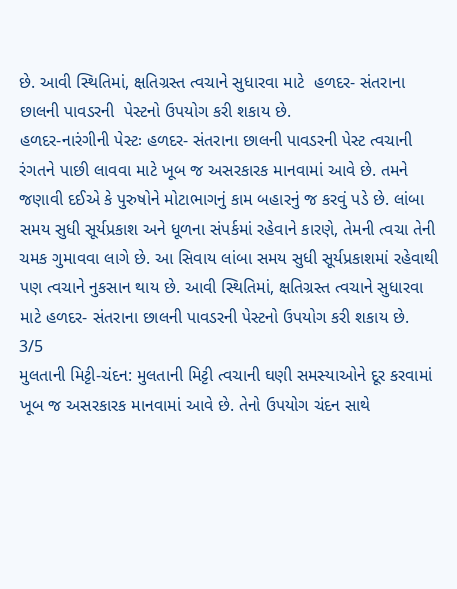છે. આવી સ્થિતિમાં, ક્ષતિગ્રસ્ત ત્વચાને સુધારવા માટે  હળદર- સંતરાના છાલની પાવડરની  પેસ્ટનો ઉપયોગ કરી શકાય છે.
હળદર-નારંગીની પેસ્ટઃ હળદર- સંતરાના છાલની પાવડરની પેસ્ટ ત્વચાની રંગતને પાછી લાવવા માટે ખૂબ જ અસરકારક માનવામાં આવે છે. તમને જણાવી દઈએ કે પુરુષોને મોટાભાગનું કામ બહારનું જ કરવું પડે છે. લાંબા સમય સુધી સૂર્યપ્રકાશ અને ધૂળના સંપર્કમાં રહેવાને કારણે, તેમની ત્વચા તેની ચમક ગુમાવવા લાગે છે. આ સિવાય લાંબા સમય સુધી સૂર્યપ્રકાશમાં રહેવાથી પણ ત્વચાને નુકસાન થાય છે. આવી સ્થિતિમાં, ક્ષતિગ્રસ્ત ત્વચાને સુધારવા માટે હળદર- સંતરાના છાલની પાવડરની પેસ્ટનો ઉપયોગ કરી શકાય છે.
3/5
મુલતાની મિટ્ટી-ચંદન: મુલતાની મિટ્ટી ત્વચાની ઘણી સમસ્યાઓને દૂર કરવામાં ખૂબ જ અસરકારક માનવામાં આવે છે. તેનો ઉપયોગ ચંદન સાથે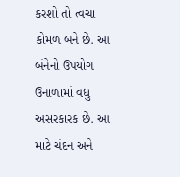કરશો તો ત્વચા કોમળ બને છે. આ બંનેનો ઉપયોગ ઉનાળામાં વધુ અસરકારક છે. આ માટે ચંદન અને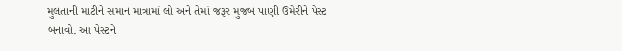મુલતાની માટીને સમાન માત્રામાં લો અને તેમાં જરૂર મુજબ પાણી ઉમેરીને પેસ્ટ બનાવો. આ પેસ્ટને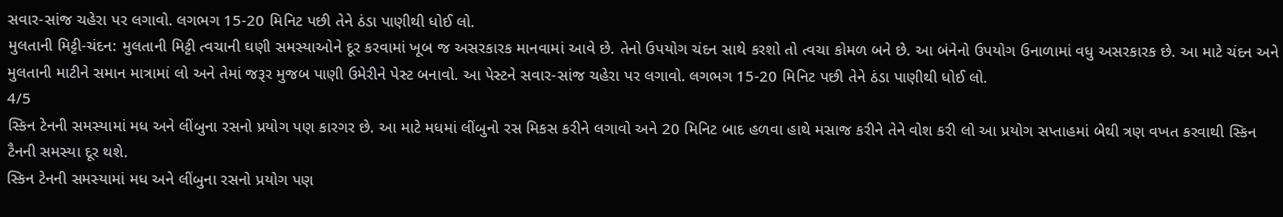સવાર-સાંજ ચહેરા પર લગાવો. લગભગ 15-20 મિનિટ પછી તેને ઠંડા પાણીથી ધોઈ લો.
મુલતાની મિટ્ટી-ચંદન: મુલતાની મિટ્ટી ત્વચાની ઘણી સમસ્યાઓને દૂર કરવામાં ખૂબ જ અસરકારક માનવામાં આવે છે. તેનો ઉપયોગ ચંદન સાથે કરશો તો ત્વચા કોમળ બને છે. આ બંનેનો ઉપયોગ ઉનાળામાં વધુ અસરકારક છે. આ માટે ચંદન અને મુલતાની માટીને સમાન માત્રામાં લો અને તેમાં જરૂર મુજબ પાણી ઉમેરીને પેસ્ટ બનાવો. આ પેસ્ટને સવાર-સાંજ ચહેરા પર લગાવો. લગભગ 15-20 મિનિટ પછી તેને ઠંડા પાણીથી ધોઈ લો.
4/5
સ્કિન ટેનની સમસ્યામાં મધ અને લીંબુના રસનો પ્રયોગ પણ કારગર છે. આ માટે મધમાં લીંબુનો રસ મિકસ કરીને લગાવો અને 20 મિનિટ બાદ હળવા હાથે મસાજ કરીને તેને વોશ કરી લો આ પ્રયોગ સપ્તાહમાં બેથી ત્રણ વખત કરવાથી સ્કિન ટૈનની સમસ્યા દૂર થશે.
સ્કિન ટેનની સમસ્યામાં મધ અને લીંબુના રસનો પ્રયોગ પણ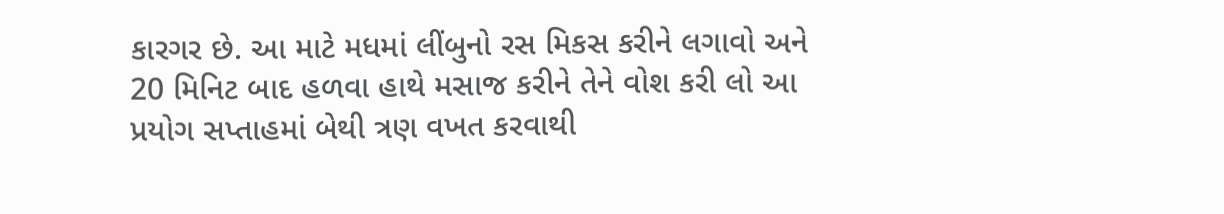કારગર છે. આ માટે મધમાં લીંબુનો રસ મિકસ કરીને લગાવો અને 20 મિનિટ બાદ હળવા હાથે મસાજ કરીને તેને વોશ કરી લો આ પ્રયોગ સપ્તાહમાં બેથી ત્રણ વખત કરવાથી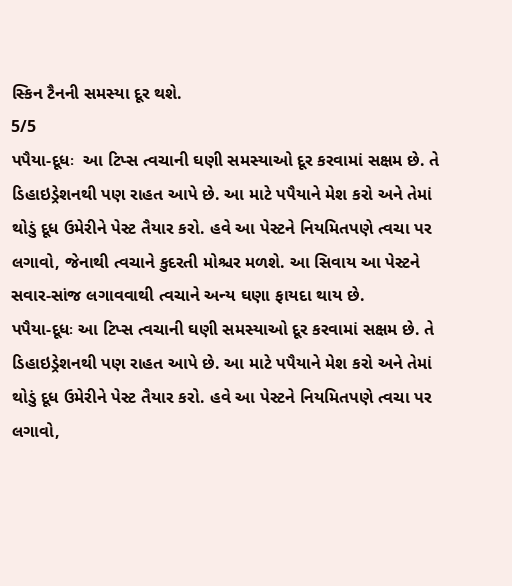સ્કિન ટૈનની સમસ્યા દૂર થશે.
5/5
પપૈયા-દૂધઃ  આ ટિપ્સ ત્વચાની ઘણી સમસ્યાઓ દૂર કરવામાં સક્ષમ છે. તે ડિહાઇડ્રેશનથી પણ રાહત આપે છે. આ માટે પપૈયાને મેશ કરો અને તેમાં થોડું દૂધ ઉમેરીને પેસ્ટ તૈયાર કરો. હવે આ પેસ્ટને નિયમિતપણે ત્વચા પર લગાવો, જેનાથી ત્વચાને કુદરતી મોશ્ચર મળશે. આ સિવાય આ પેસ્ટને સવાર-સાંજ લગાવવાથી ત્વચાને અન્ય ઘણા ફાયદા થાય છે.
પપૈયા-દૂધઃ આ ટિપ્સ ત્વચાની ઘણી સમસ્યાઓ દૂર કરવામાં સક્ષમ છે. તે ડિહાઇડ્રેશનથી પણ રાહત આપે છે. આ માટે પપૈયાને મેશ કરો અને તેમાં થોડું દૂધ ઉમેરીને પેસ્ટ તૈયાર કરો. હવે આ પેસ્ટને નિયમિતપણે ત્વચા પર લગાવો,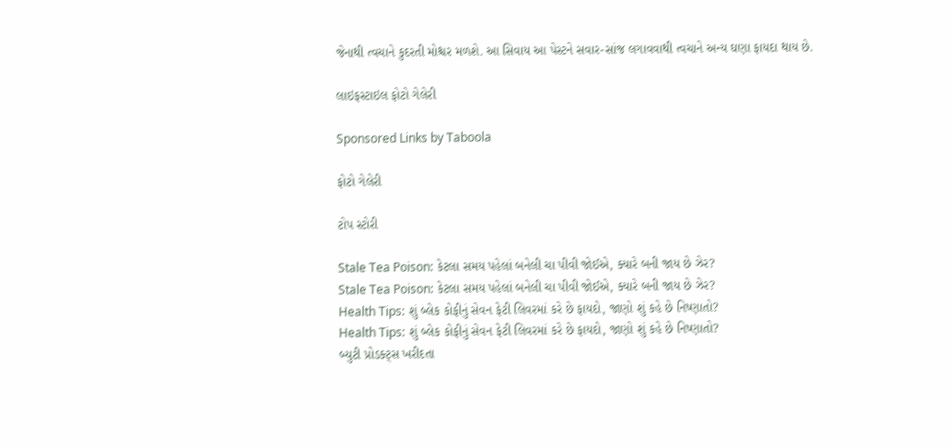જેનાથી ત્વચાને કુદરતી મોશ્ચર મળશે. આ સિવાય આ પેસ્ટને સવાર-સાંજ લગાવવાથી ત્વચાને અન્ય ઘણા ફાયદા થાય છે.

લાઇફસ્ટાઇલ ફોટો ગેલેરી

Sponsored Links by Taboola

ફોટો ગેલેરી

ટોપ સ્ટોરી

Stale Tea Poison: કેટલા સમય પહેલાં બનેલી ચા પીવી જોઈએ, ક્યારે બની જાય છે ઝેર?
Stale Tea Poison: કેટલા સમય પહેલાં બનેલી ચા પીવી જોઈએ, ક્યારે બની જાય છે ઝેર?
Health Tips: શું બ્લેક કોફીનું સેવન ફેટી લિવરમાં કરે છે ફાયદો, જાણો શું કહે છે નિષ્ણાતો?
Health Tips: શું બ્લેક કોફીનું સેવન ફેટી લિવરમાં કરે છે ફાયદો, જાણો શું કહે છે નિષ્ણાતો?
બ્યુટી પ્રોડક્ટ્સ ખરીદતા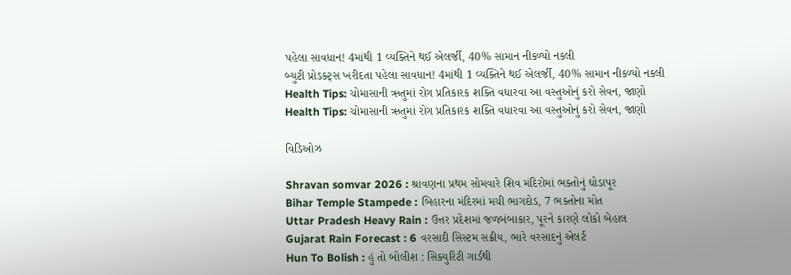પહેલા સાવધાન! 4માંથી 1 વ્યક્તિને થઈ એલર્જી, 40% સામાન નીકળ્યો નકલી
બ્યુટી પ્રોડક્ટ્સ ખરીદતા પહેલા સાવધાન! 4માંથી 1 વ્યક્તિને થઈ એલર્જી, 40% સામાન નીકળ્યો નકલી
Health Tips: ચોમાસાની ઋતુમાં રોગ પ્રતિકારક શક્તિ વધારવા આ વસ્તુઓનું કરો સેવન, જાણો
Health Tips: ચોમાસાની ઋતુમાં રોગ પ્રતિકારક શક્તિ વધારવા આ વસ્તુઓનું કરો સેવન, જાણો

વિડિઓઝ

Shravan somvar 2026 : શ્રાવણના પ્રથમ સોમવારે શિવ મંદિરોમાં ભક્તોનું ઘોડાપૂર
Bihar Temple Stampede : બિહારના મંદિરમાં મચી ભાગદોડ, 7 ભક્તોના મોત
Uttar Pradesh Heavy Rain : ઉત્તર પ્રદેશમાં જળબંબાકાર, પૂરને કારણે લોકો બેહાલ
Gujarat Rain Forecast : 6 વરસાદી સિસ્ટમ સક્રીય, ભારે વરસાદનું એલર્ટ
Hun To Bolish : હું તો બોલીશ : સિક્યુરિટી ગાર્ડથી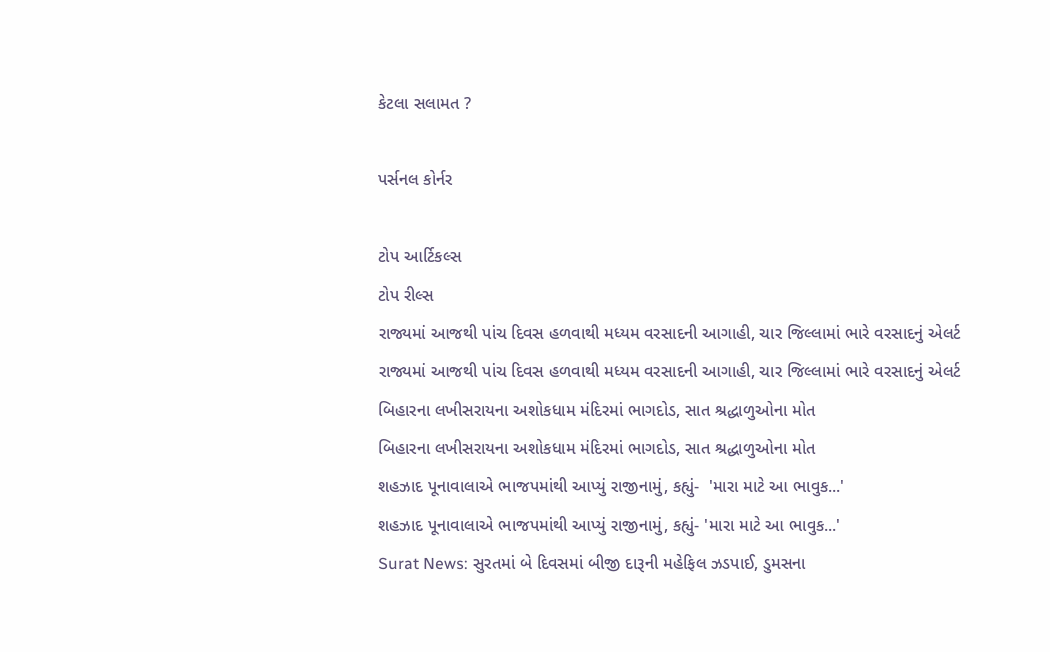કેટલા સલામત ?

પર્સનલ કોર્નર

ટોપ આર્ટિકલ્સ
ટોપ રીલ્સ
રાજ્યમાં આજથી પાંચ દિવસ હળવાથી મધ્યમ વરસાદની આગાહી, ચાર જિલ્લામાં ભારે વરસાદનું એલર્ટ
રાજ્યમાં આજથી પાંચ દિવસ હળવાથી મધ્યમ વરસાદની આગાહી, ચાર જિલ્લામાં ભારે વરસાદનું એલર્ટ
બિહારના લખીસરાયના અશોકધામ મંદિરમાં ભાગદોડ, સાત શ્રદ્ધાળુઓના મોત
બિહારના લખીસરાયના અશોકધામ મંદિરમાં ભાગદોડ, સાત શ્રદ્ધાળુઓના મોત
શહઝાદ પૂનાવાલાએ ભાજપમાંથી આપ્યું રાજીનામું, કહ્યું-  'મારા માટે આ ભાવુક...'
શહઝાદ પૂનાવાલાએ ભાજપમાંથી આપ્યું રાજીનામું, કહ્યું- 'મારા માટે આ ભાવુક...'
Surat News: સુરતમાં બે દિવસમાં બીજી દારૂની મહેફિલ ઝડપાઈ, ડુમસના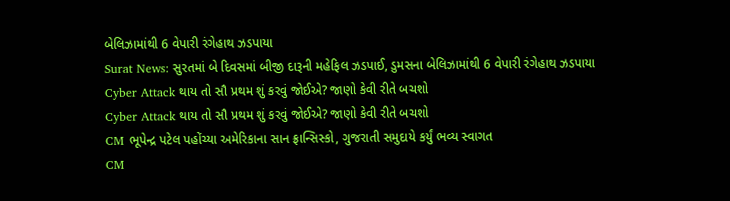બેલિઝામાંથી 6 વેપારી રંગેહાથ ઝડપાયા
Surat News: સુરતમાં બે દિવસમાં બીજી દારૂની મહેફિલ ઝડપાઈ, ડુમસના બેલિઝામાંથી 6 વેપારી રંગેહાથ ઝડપાયા
Cyber Attack થાય તો સૌ પ્રથમ શું કરવું જોઈએ? જાણો કેવી રીતે બચશો
Cyber Attack થાય તો સૌ પ્રથમ શું કરવું જોઈએ? જાણો કેવી રીતે બચશો
CM ભૂપેન્દ્ર પટેલ પહોંચ્યા અમેરિકાના સાન ફ્રાન્સિસ્કો, ગુજરાતી સમુદાયે કર્યું ભવ્ય સ્વાગત
CM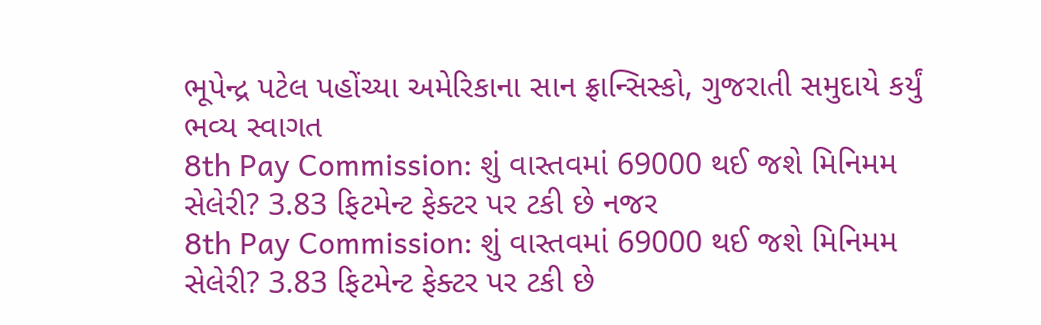ભૂપેન્દ્ર પટેલ પહોંચ્યા અમેરિકાના સાન ફ્રાન્સિસ્કો, ગુજરાતી સમુદાયે કર્યું ભવ્ય સ્વાગત
8th Pay Commission: શું વાસ્તવમાં 69000 થઈ જશે મિનિમમ સેલેરી? 3.83 ફિટમેન્ટ ફેક્ટર પર ટકી છે નજર
8th Pay Commission: શું વાસ્તવમાં 69000 થઈ જશે મિનિમમ સેલેરી? 3.83 ફિટમેન્ટ ફેક્ટર પર ટકી છે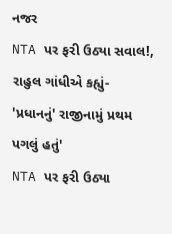નજર
NTA પર ફરી ઉઠ્યા સવાલ!, રાહુલ ગાંધીએ કહ્યું- 'પ્રધાનનું' રાજીનામું પ્રથમ પગલું હતું'
NTA પર ફરી ઉઠ્યા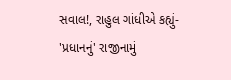સવાલ!, રાહુલ ગાંધીએ કહ્યું- 'પ્રધાનનું' રાજીનામું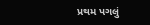પ્રથમ પગલું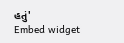હતું'
Embed widget